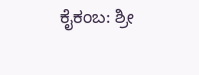ಕೈಕಂಬ: ಶ್ರೀ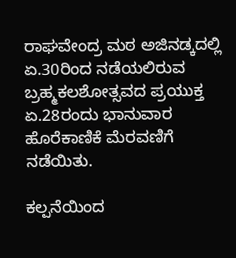ರಾಘವೇಂದ್ರ ಮಠ ಅಜಿನಡ್ಕದಲ್ಲಿ ಏ.30ರಿಂದ ನಡೆಯಲಿರುವ ಬ್ರಹ್ಮಕಲಶೋತ್ಸವದ ಪ್ರಯುಕ್ತ ಏ.28ರಂದು ಭಾನುವಾರ ಹೊರೆಕಾಣಿಕೆ ಮೆರವಣಿಗೆ ನಡೆಯಿತು.

ಕಲ್ಪನೆಯಿಂದ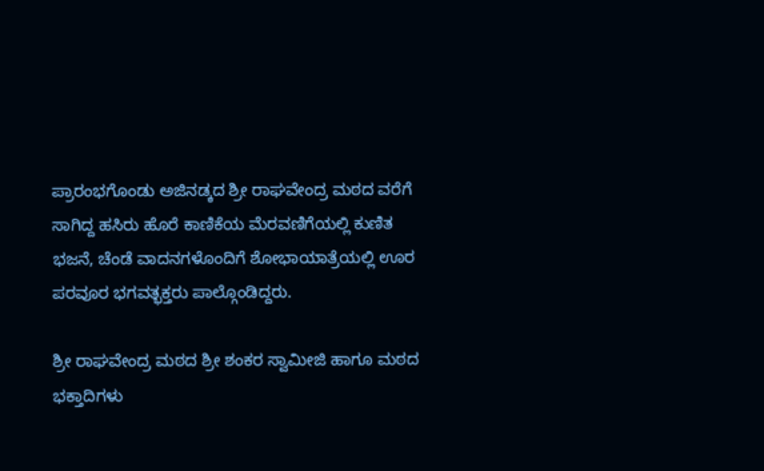ಪ್ರಾರಂಭಗೊಂಡು ಅಜಿನಡ್ಕದ ಶ್ರೀ ರಾಘವೇಂದ್ರ ಮಠದ ವರೆಗೆ ಸಾಗಿದ್ದ ಹಸಿರು ಹೊರೆ ಕಾಣಿಕೆಯ ಮೆರವಣಿಗೆಯಲ್ಲಿ ಕುಣಿತ ಭಜನೆ, ಚೆಂಡೆ ವಾದನಗಳೊಂದಿಗೆ ಶೋಭಾಯಾತ್ರೆಯಲ್ಲಿ ಊರ ಪರವೂರ ಭಗವತ್ಭಕ್ತರು ಪಾಲ್ಗೊಂಡಿದ್ದರು.

ಶ್ರೀ ರಾಘವೇಂದ್ರ ಮಠದ ಶ್ರೀ ಶಂಕರ ಸ್ವಾಮೀಜಿ ಹಾಗೂ ಮಠದ ಭಕ್ತಾದಿಗಳು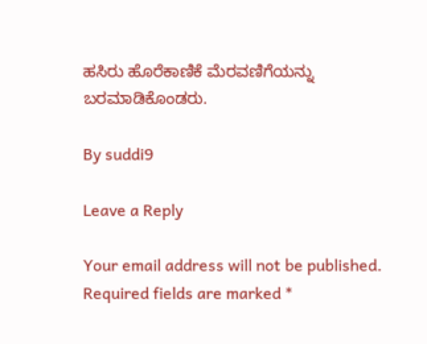ಹಸಿರು ಹೊರೆಕಾಣಿಕೆ ಮೆರವಣಿಗೆಯನ್ನು ಬರಮಾಡಿಕೊಂಡರು.

By suddi9

Leave a Reply

Your email address will not be published. Required fields are marked *